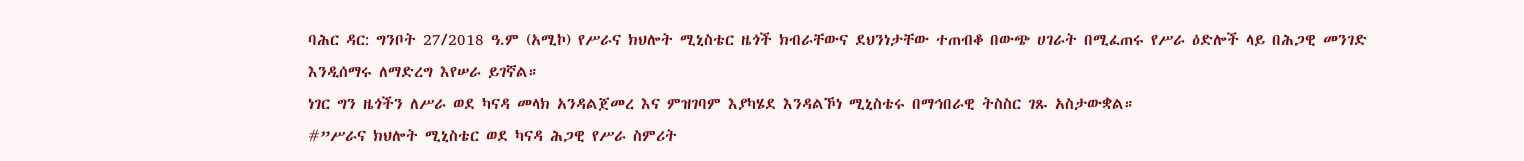ባሕር ዳር: ግንቦት 27/2018 ዓ.ም (አሚኮ) የሥራና ክህሎት ሚኒስቴር ዜጎች ክብራቸውና ደህንነታቸው ተጠብቆ በውጭ ሀገራት በሚፈጠሩ የሥራ ዕድሎች ላይ በሕጋዊ መንገድ እንዲሰማሩ ለማድረግ እየሠራ ይገኛል።
ነገር ግን ዜጎችን ለሥራ ወደ ካናዳ መላክ አንዳልጀመረ እና ምዝገባም እያካሄደ እንዳልኾነ ሚኒስቴሩ በማኅበራዊ ትስስር ገጹ አስታውቋል።
#”ሥራና ክህሎት ሚኒስቴር ወደ ካናዳ ሕጋዊ የሥራ ስምሪት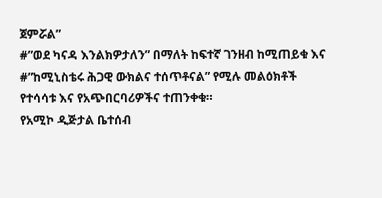ጀምሯል”
#”ወደ ካናዳ እንልክዎታለን” በማለት ከፍተኛ ገንዘብ ከሚጠይቁ እና
#”ከሚኒስቴሩ ሕጋዊ ውክልና ተሰጥቶናል” የሚሉ መልዕክቶች የተሳሳቱ እና የአጭበርባሪዎችና ተጠንቀቁ።
የአሚኮ ዲጅታል ቤተሰብ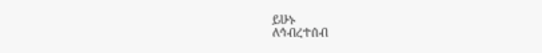ይሁኑ
ለኅብረተሰብ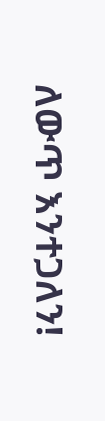ለውጥ እንተጋለን!